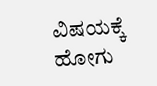ವಿಷಯಕ್ಕೆ ಹೋಗು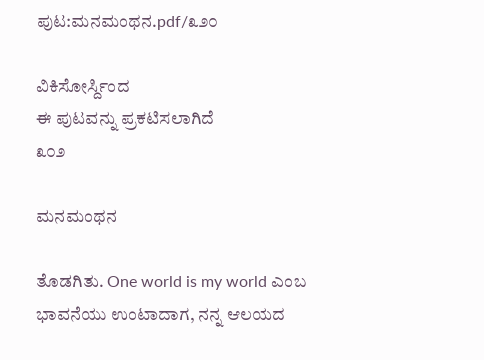ಪುಟ:ಮನಮಂಥನ.pdf/೩೨೦

ವಿಕಿಸೋರ್ಸ್ದಿಂದ
ಈ ಪುಟವನ್ನು ಪ್ರಕಟಿಸಲಾಗಿದೆ
೩೦೨

ಮನಮಂಥನ

ತೊಡಗಿತು. One world is my world ಎಂಬ ಭಾವನೆಯು ಉಂಟಾದಾಗ, ನನ್ನ ಆಲಯದ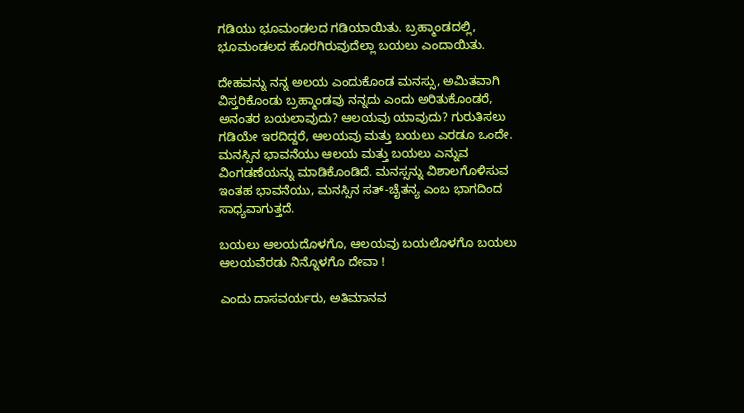ಗಡಿಯು ಭೂಮಂಡಲದ ಗಡಿಯಾಯಿತು. ಬ್ರಹ್ಮಾಂಡದಲ್ಲಿ, ಭೂಮಂಡಲದ ಹೊರಗಿರುವುದೆಲ್ಲಾ ಬಯಲು ಎಂದಾಯಿತು.

ದೇಹವನ್ನು ನನ್ನ ಅಲಯ ಎಂದುಕೊಂಡ ಮನಸ್ಸು, ಅಮಿತವಾಗಿ ವಿಸ್ತರಿಕೊಂಡು ಬ್ರಹ್ಮಾಂಡವು ನನ್ನದು ಎಂದು ಅರಿತುಕೊಂಡರೆ, ಅನಂತರ ಬಯಲಾವುದು? ಆಲಯವು ಯಾವುದು? ಗುರುತಿಸಲು ಗಡಿಯೇ ಇರದಿದ್ದರೆ, ಆಲಯವು ಮತ್ತು ಬಯಲು ಎರಡೂ ಒಂದೇ. ಮನಸ್ಸಿನ ಭಾವನೆಯು ಆಲಯ ಮತ್ತು ಬಯಲು ಎನ್ನುವ ವಿಂಗಡಣೆಯನ್ನು ಮಾಡಿಕೊಂಡಿದೆ. ಮನಸ್ಸನ್ನು ವಿಶಾಲಗೊಳಿಸುವ ಇಂತಹ ಭಾವನೆಯು, ಮನಸ್ಸಿನ ಸತ್-ಚೈತನ್ಯ ಎಂಬ ಭಾಗದಿಂದ ಸಾಧ್ಯವಾಗುತ್ತದೆ.

ಬಯಲು ಆಲಯದೊಳಗೊ, ಆಲಯವು ಬಯಲೊಳಗೊ ಬಯಲು ಆಲಯವೆರಡು ನಿನ್ನೊಳಗೊ ದೇವಾ !

ಎಂದು ದಾಸವರ್ಯರು, ಅತಿಮಾನವ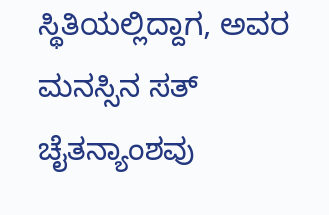ಸ್ಥಿತಿಯಲ್ಲಿದ್ದಾಗ, ಅವರ ಮನಸ್ಸಿನ ಸತ್ ಚೈತನ್ಯಾಂಶವು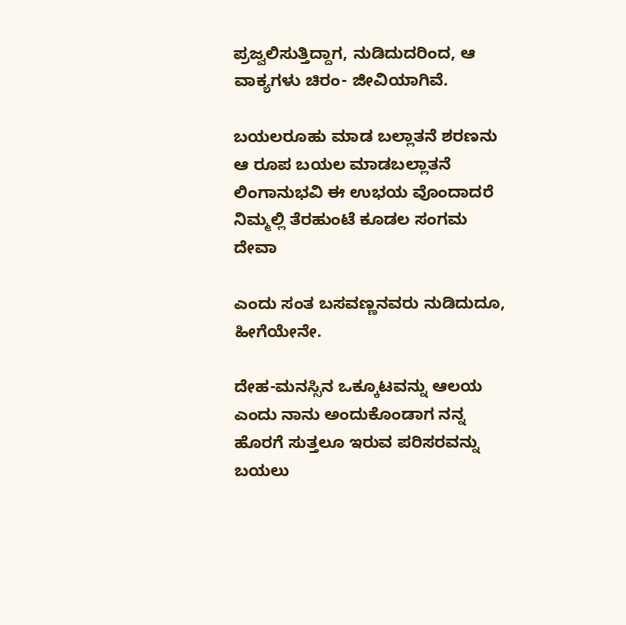ಪ್ರಜ್ವಲಿಸುತ್ತಿದ್ದಾಗ, ನುಡಿದುದರಿಂದ, ಆ ವಾಕ್ಯಗಳು ಚಿರಂ- ಜೀವಿಯಾಗಿವೆ.

ಬಯಲರೂಹು ಮಾಡ ಬಲ್ಲಾತನೆ ಶರಣನು ಆ ರೂಪ ಬಯಲ ಮಾಡಬಲ್ಲಾತನೆ ಲಿಂಗಾನುಭವಿ ಈ ಉಭಯ ವೊಂದಾದರೆ ನಿಮ್ಮಲ್ಲಿ ತೆರಹುಂಟೆ ಕೂಡಲ ಸಂಗಮ ದೇವಾ

ಎಂದು ಸಂತ ಬಸವಣ್ಣನವರು ನುಡಿದುದೂ, ಹೀಗೆಯೇನೇ.

ದೇಹ-ಮನಸ್ಸಿನ ಒಕ್ಕೂಟವನ್ನು ಆಲಯ ಎಂದು ನಾನು ಅಂದುಕೊಂಡಾಗ ನನ್ನ ಹೊರಗೆ ಸುತ್ತಲೂ ಇರುವ ಪರಿಸರವನ್ನು ಬಯಲು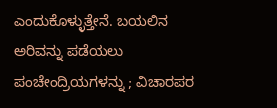ಎಂದುಕೊಳ್ಳುತ್ತೇನೆ. ಬಯಲಿನ ಅರಿವನ್ನು ಪಡೆಯಲು ಪಂಚೇಂದ್ರಿಯಗಳನ್ನು ; ವಿಚಾರಪರ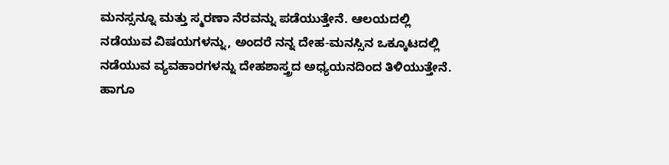ಮನಸ್ಸನ್ನೂ ಮತ್ತು ಸ್ಮರಣಾ ನೆರವನ್ನು ಪಡೆಯುತ್ತೇನೆ. ಆಲಯದಲ್ಲಿ ನಡೆಯುವ ವಿಷಯಗಳನ್ನು, ಅಂದರೆ ನನ್ನ ದೇಹ-ಮನಸ್ಸಿನ ಒಕ್ಕೂಟದಲ್ಲಿ ನಡೆಯುವ ವ್ಯವಹಾರಗಳನ್ನು ದೇಹಶಾಸ್ತ್ರದ ಅಧ್ಯಯನದಿಂದ ತಿಳಿಯುತ್ತೇನೆ. ಹಾಗೂ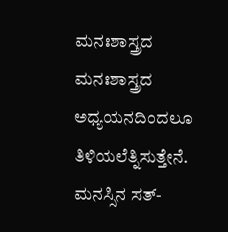ಮನಃಶಾಸ್ತ್ರದ ಮನಃಶಾಸ್ತ್ರದ ಅಧ್ಯಯನದಿಂದಲೂ ತಿಳಿಯಲೆತ್ನಿಸುತ್ತೇನೆ. ಮನಸ್ಸಿನ ಸತ್-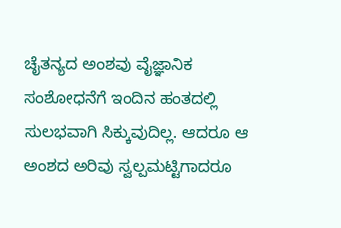ಚೈತನ್ಯದ ಅಂಶವು ವೈಜ್ಞಾನಿಕ ಸಂಶೋಧನೆಗೆ ಇಂದಿನ ಹಂತದಲ್ಲಿ ಸುಲಭವಾಗಿ ಸಿಕ್ಕುವುದಿಲ್ಲ. ಆದರೂ ಆ ಅಂಶದ ಅರಿವು ಸ್ವಲ್ಪಮಟ್ಟಿಗಾದರೂ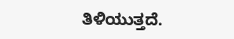ತಿಳಿಯುತ್ತದೆ.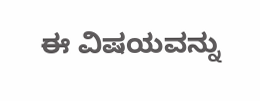ಈ ವಿಷಯವನ್ನು